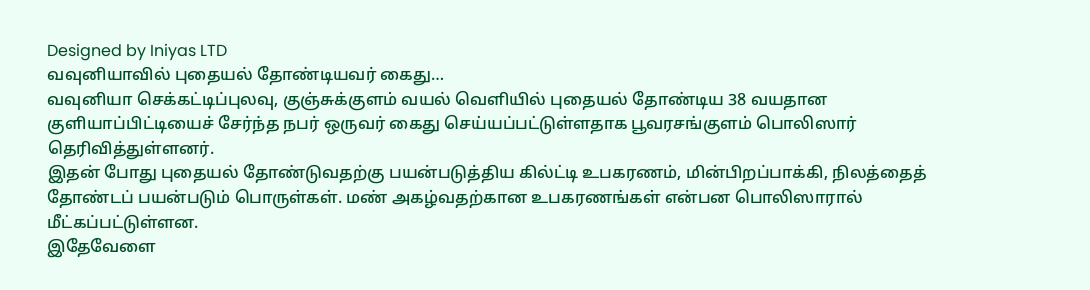Designed by Iniyas LTD
வவுனியாவில் புதையல் தோண்டியவர் கைது…
வவுனியா செக்கட்டிப்புலவு, குஞ்சுக்குளம் வயல் வெளியில் புதையல் தோண்டிய 38 வயதான குளியாப்பிட்டியைச் சேர்ந்த நபர் ஒருவர் கைது செய்யப்பட்டுள்ளதாக பூவரசங்குளம் பொலிஸார் தெரிவித்துள்ளனர்.
இதன் போது புதையல் தோண்டுவதற்கு பயன்படுத்திய கில்ட்டி உபகரணம், மின்பிறப்பாக்கி, நிலத்தைத் தோண்டப் பயன்படும் பொருள்கள். மண் அகழ்வதற்கான உபகரணங்கள் என்பன பொலிஸாரால் மீட்கப்பட்டுள்ளன.
இதேவேளை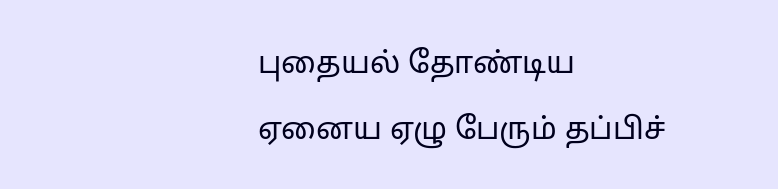புதையல் தோண்டிய ஏனைய ஏழு பேரும் தப்பிச்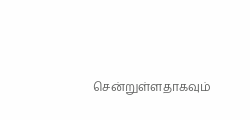சென்றுள்ளதாகவும்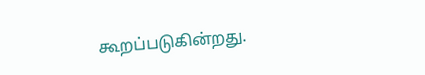கூறப்படுகின்றது.